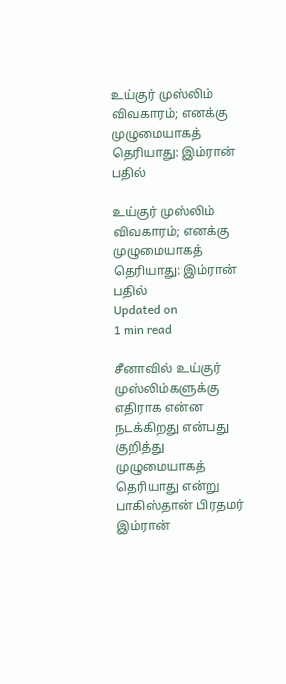உய்குர் முஸ்லிம் விவகாரம்; எனக்கு முழுமையாகத் தெரியாது: இம்ரான் பதில்

உய்குர் முஸ்லிம் விவகாரம்; எனக்கு முழுமையாகத் தெரியாது: இம்ரான் பதில்
Updated on
1 min read

சீனாவில் உய்குர் முஸ்லிம்களுக்கு எதிராக என்ன நடக்கிறது என்பது குறித்து முழுமையாகத் தெரியாது என்று பாகிஸ்தான் பிரதமர் இம்ரான்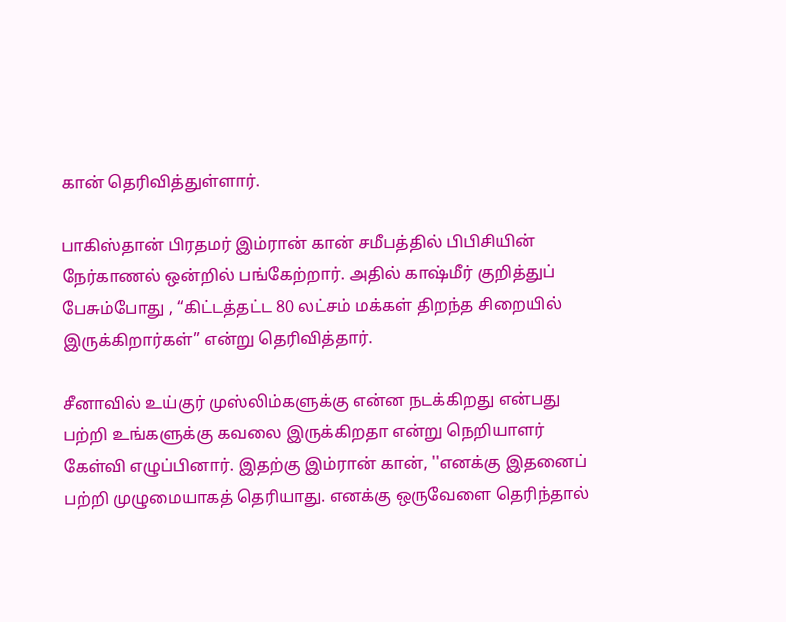கான் தெரிவித்துள்ளார்.

பாகிஸ்தான் பிரதமர் இம்ரான் கான் சமீபத்தில் பிபிசியின் நேர்காணல் ஒன்றில் பங்கேற்றார். அதில் காஷ்மீர் குறித்துப் பேசும்போது , “கிட்டத்தட்ட 80 லட்சம் மக்கள் திறந்த சிறையில் இருக்கிறார்கள்” என்று தெரிவித்தார்.

சீனாவில் உய்குர் முஸ்லிம்களுக்கு என்ன நடக்கிறது என்பது பற்றி உங்களுக்கு கவலை இருக்கிறதா என்று நெறியாளர் கேள்வி எழுப்பினார். இதற்கு இம்ரான் கான், ''எனக்கு இதனைப் பற்றி முழுமையாகத் தெரியாது. எனக்கு ஒருவேளை தெரிந்தால்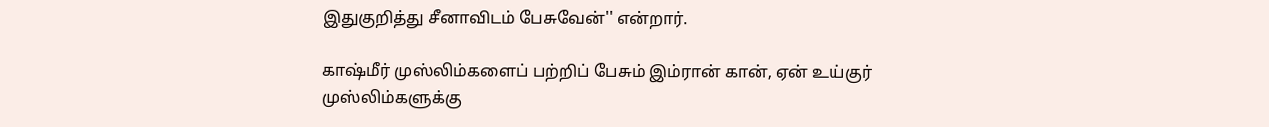இதுகுறித்து சீனாவிடம் பேசுவேன்'' என்றார்.

காஷ்மீர் முஸ்லிம்களைப் பற்றிப் பேசும் இம்ரான் கான், ஏன் உய்குர் முஸ்லிம்களுக்கு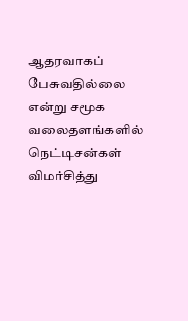ஆதரவாகப் பேசுவதில்லை என்று சமூக வலைதளங்களில் நெட்டிசன்கள் விமர்சித்து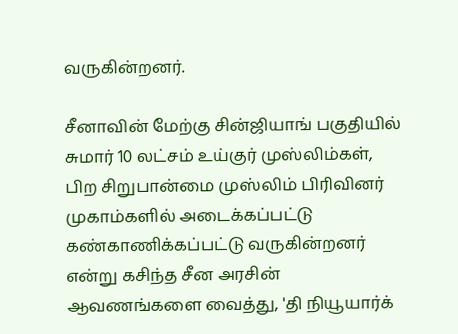வருகின்றனர்.

சீனாவின் மேற்கு சின்ஜியாங் பகுதியில் சுமார் 10 லட்சம் உய்குர் முஸ்லிம்கள், பிற சிறுபான்மை முஸ்லிம் பிரிவினர் முகாம்களில் அடைக்கப்பட்டு கண்காணிக்கப்பட்டு வருகின்றனர் என்று கசிந்த சீன அரசின் ஆவணங்களை வைத்து, 'தி நியூயார்க்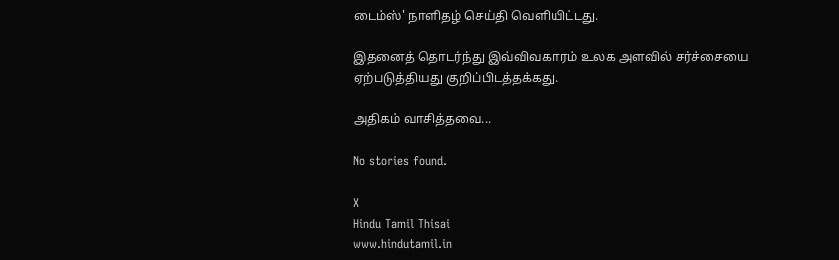டைம்ஸ்' நாளிதழ் செய்தி வெளியிட்டது.

இதனைத் தொடர்ந்து இவ்விவகாரம் உலக அளவில் சர்ச்சையை ஏற்படுத்தியது குறிப்பிடத்தக்கது.

அதிகம் வாசித்தவை...

No stories found.

X
Hindu Tamil Thisai
www.hindutamil.in